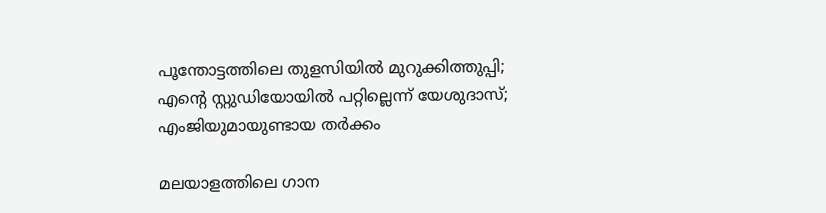പൂന്തോട്ടത്തിലെ തുളസിയിൽ മുറുക്കിത്തുപ്പി; എന്റെ സ്റ്റുഡിയോയിൽ പറ്റില്ലെന്ന് യേശുദാസ്; എംജിയുമായുണ്ടായ തർക്കം

മലയാളത്തിലെ ഗാന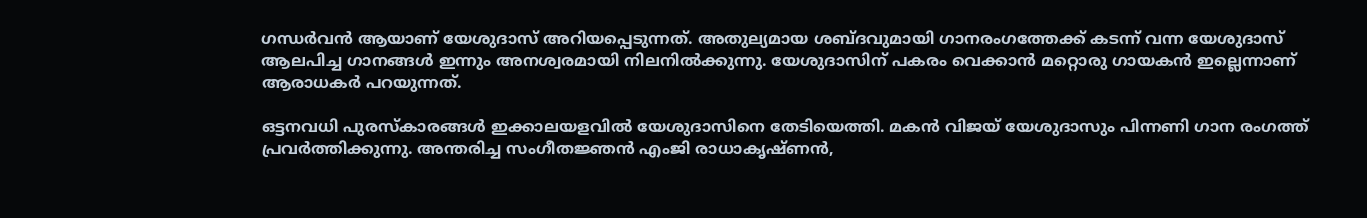ഗന്ധർവൻ ആയാണ് യേശുദാസ് അറിയപ്പെടുന്നത്. അതുല്യമായ ശബ്ദവുമായി ഗാനരംഗത്തേക്ക് കടന്ന് വന്ന യേശുദാസ് ആലപിച്ച ഗാനങ്ങൾ ഇന്നും അനശ്വരമായി നിലനിൽക്കുന്നു. യേശുദാസിന് പകരം വെക്കാൻ മറ്റൊരു ഗായകൻ ഇല്ലെന്നാണ് ആരാധകർ പറയുന്നത്.

ഒട്ടനവധി പുരസ്കാരങ്ങൾ ഇക്കാലയളവിൽ യേശുദാസിനെ തേടിയെത്തി. മകൻ വിജയ് യേശുദാസും പിന്നണി ഗാന രംഗത്ത് പ്രവർത്തിക്കുന്നു. അന്തരിച്ച സംഗീതജ്ഞൻ എംജി രാധാകൃഷ്ണൻ,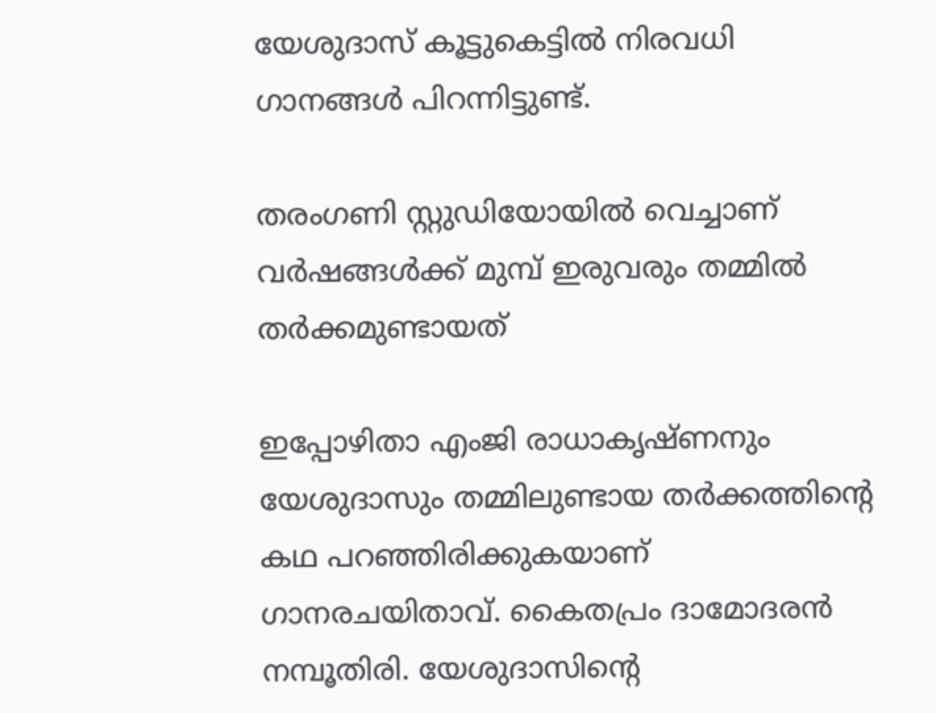യേശുദാസ് കൂട്ടുകെട്ടിൽ നിരവധി ഗാനങ്ങൾ പിറന്നിട്ടുണ്ട്.

തരംഗണി സ്റ്റുഡിയോയിൽ വെച്ചാണ് വർഷങ്ങൾക്ക് മുമ്പ് ഇരുവരും തമ്മിൽ തർക്കമുണ്ടായത്

ഇപ്പോഴിതാ എംജി രാധാകൃഷ്ണനും യേശുദാസും തമ്മിലുണ്ടായ തർക്കത്തിന്റെ കഥ പറഞ്ഞിരിക്കുകയാണ് ഗാനരചയിതാവ്. കൈതപ്രം ദാമോദരൻ നമ്പൂതിരി. യേശുദാസിന്റെ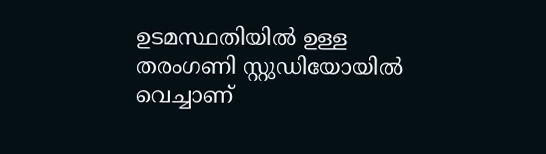ഉടമസ്ഥതിയിൽ ഉള്ള തരംഗണി സ്റ്റുഡിയോയിൽ വെച്ചാണ്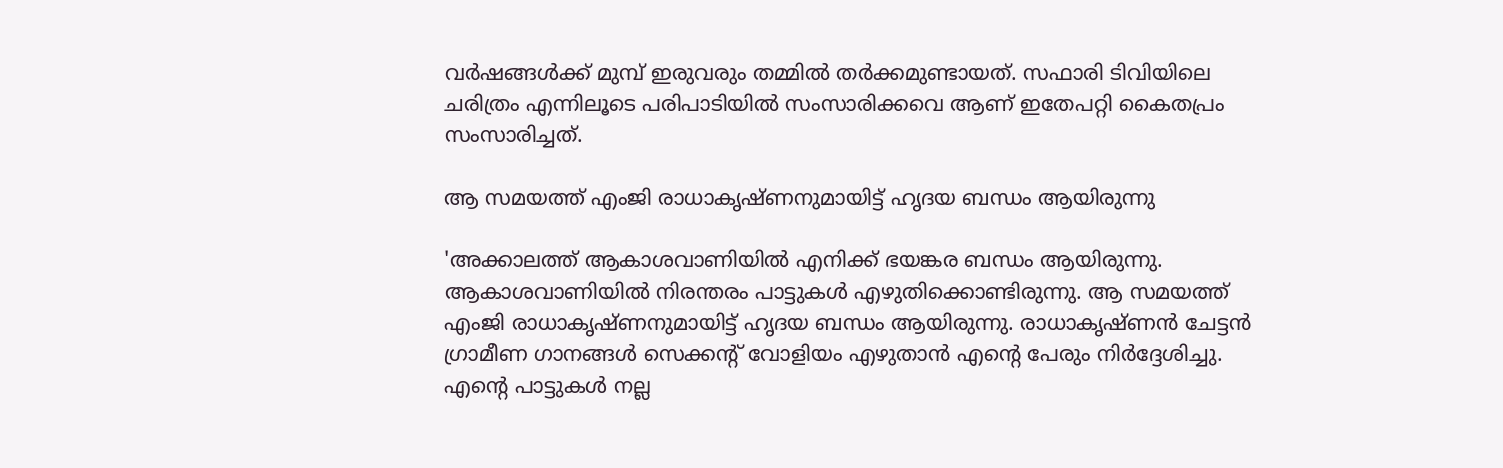വർഷങ്ങൾക്ക് മുമ്പ് ഇരുവരും തമ്മിൽ തർക്കമുണ്ടായത്. സഫാരി ടിവിയിലെ ചരിത്രം എന്നിലൂടെ പരിപാടിയിൽ സംസാരിക്കവെ ആണ് ഇതേപറ്റി കൈതപ്രം സംസാരിച്ചത്.

ആ സമയത്ത് എംജി രാധാകൃഷ്ണനുമായിട്ട് ഹൃദയ ബന്ധം ആയിരുന്നു

'അക്കാലത്ത് ആകാശവാണിയിൽ എനിക്ക് ഭയങ്കര ബന്ധം ആയിരുന്നു. ആകാശവാണിയിൽ നിരന്തരം പാട്ടുകൾ എഴുതിക്കൊണ്ടിരുന്നു. ആ സമയത്ത് എംജി രാധാകൃഷ്ണനുമായിട്ട് ഹൃദയ ബന്ധം ആയിരുന്നു. രാധാകൃഷ്ണൻ ചേട്ടൻ ഗ്രാമീണ ഗാനങ്ങൾ സെക്കന്റ് വോളിയം എഴുതാൻ എന്റെ പേരും നിർദ്ദേശിച്ചു. എന്റെ പാട്ടുകൾ നല്ല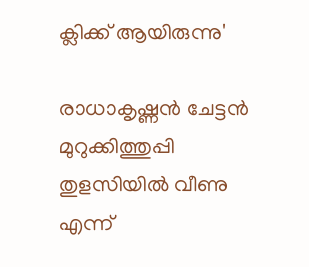ക്ലിക്ക് ആയിരുന്നു'

രാധാകൃഷ്ണൻ ചേട്ടൻ മുറുക്കിത്തുപ്പി തുളസിയിൽ വീണു‌ എന്ന്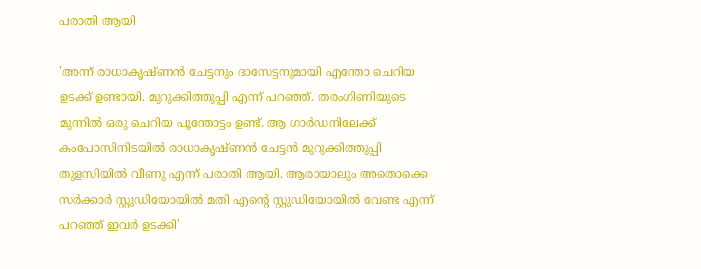പരാതി ആയി

'അന്ന് രാധാകൃഷ്ണൻ ചേട്ടനും ദാസേട്ടനുമായി എന്തോ ചെറിയ ഉടക്ക് ഉണ്ടായി. മുറുക്കിത്തുപ്പി എന്ന് പറഞ്ഞ്. തരംഗിണിയുടെ മുന്നിൽ ഒരു ചെറിയ പൂന്തോട്ടം ഉണ്ട്. ആ ഗാർഡനിലേക്ക് കംപോസിനിടയിൽ രാധാകൃഷ്ണൻ ചേട്ടൻ മുറുക്കിത്തുപ്പി തുളസിയിൽ വീണു‌ എന്ന് പരാതി ആയി. ആരായാലും അതൊക്കെ സർക്കാർ സ്റ്റുഡിയോയിൽ മതി എന്റെ സ്റ്റുഡിയോയിൽ വേണ്ട എന്ന് പറഞ്ഞ് ഇവർ ഉടക്കി'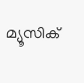മ്യൂസിക്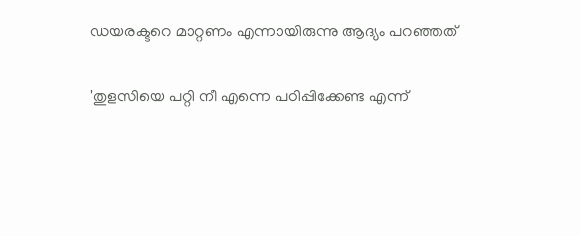ഡയരക്ടറെ മാറ്റണം എന്നായിരുന്നു ആദ്യം പറഞ്ഞത്

'തുളസിയെ പറ്റി നീ എന്നെ പഠിപ്പിക്കേണ്ട എന്ന്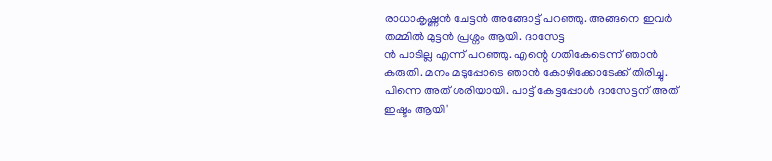രാധാകൃഷ്ണൻ ചേട്ടൻ അങ്ങോട്ട് പറഞ്ഞു. അങ്ങനെ ഇവർ തമ്മിൽ മുട്ടൻ പ്രശ്നം ആയി. ദാസേട്ട
ൻ പാടില്ല എന്ന് പറഞ്ഞു. എന്റെ ഗതികേടെന്ന് ഞാൻ കരുതി. മനം മടുപ്പോടെ ഞാൻ കോഴിക്കോടേക്ക് തിരിച്ചു. പിന്നെ അത് ശരിയായി. പാട്ട് കേട്ടപ്പോൾ ദാസേട്ടന് അത് ഇഷ്ടം ആയി'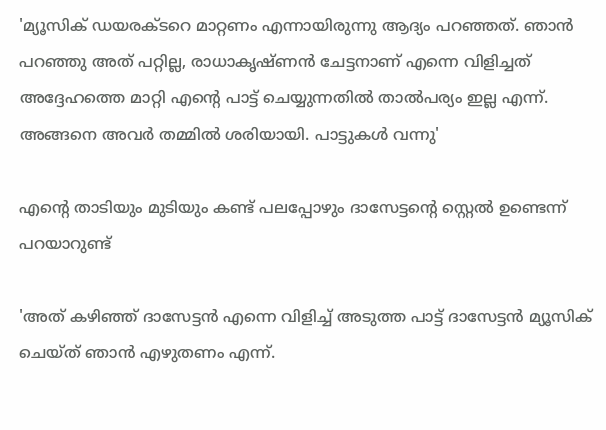'മ്യൂസിക് ഡയരക്ടറെ മാറ്റണം എന്നായിരുന്നു ആദ്യം പറഞ്ഞത്. ഞാൻ പറഞ്ഞു അത് പറ്റില്ല, രാധാകൃഷ്ണൻ ചേട്ടനാണ് എന്നെ വിളിച്ചത് അദ്ദേഹത്തെ മാറ്റി എന്റെ പാട്ട് ചെയ്യുന്നതിൽ താൽപര്യം ഇല്ല എന്ന്.
അങ്ങനെ അവർ തമ്മിൽ ശരിയായി. പാട്ടുകൾ വന്നു'

എന്റെ താടിയും മുടിയും കണ്ട് പലപ്പോഴും ദാസേട്ടന്റെ സ്റ്റെൽ ഉണ്ടെന്ന് പറയാറുണ്ട്

'അത് കഴിഞ്ഞ് ദാസേട്ടൻ എന്നെ വിളിച്ച് അടുത്ത പാട്ട് ദാസേട്ടൻ മ്യൂസിക് ചെയ്ത് ഞാൻ എഴുതണം എന്ന്.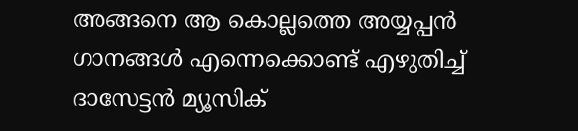അങ്ങനെ ആ കൊല്ലത്തെ അയ്യപ്പൻ ഗാനങ്ങൾ എന്നെക്കൊണ്ട് എഴുതിച്ച് ദാസേട്ടൻ മ്യൂസിക്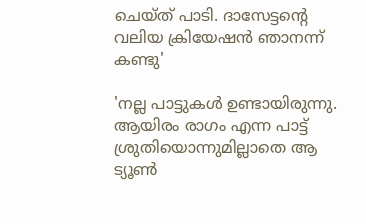ചെയ്ത് പാടി. ദാസേട്ടന്റെ വലിയ ക്രിയേഷൻ ഞാനന്ന് കണ്ടു'

'നല്ല പാട്ടുകൾ ഉണ്ടായിരുന്നു. ആയിരം രാഗം എന്ന പാട്ട് ശ്രുതിയൊന്നുമില്ലാതെ ആ ട്യൂൺ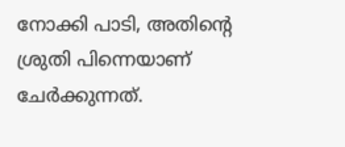നോക്കി പാടി, അതിന്റെ ശ്രുതി പിന്നെയാണ് ചേർക്കുന്നത്.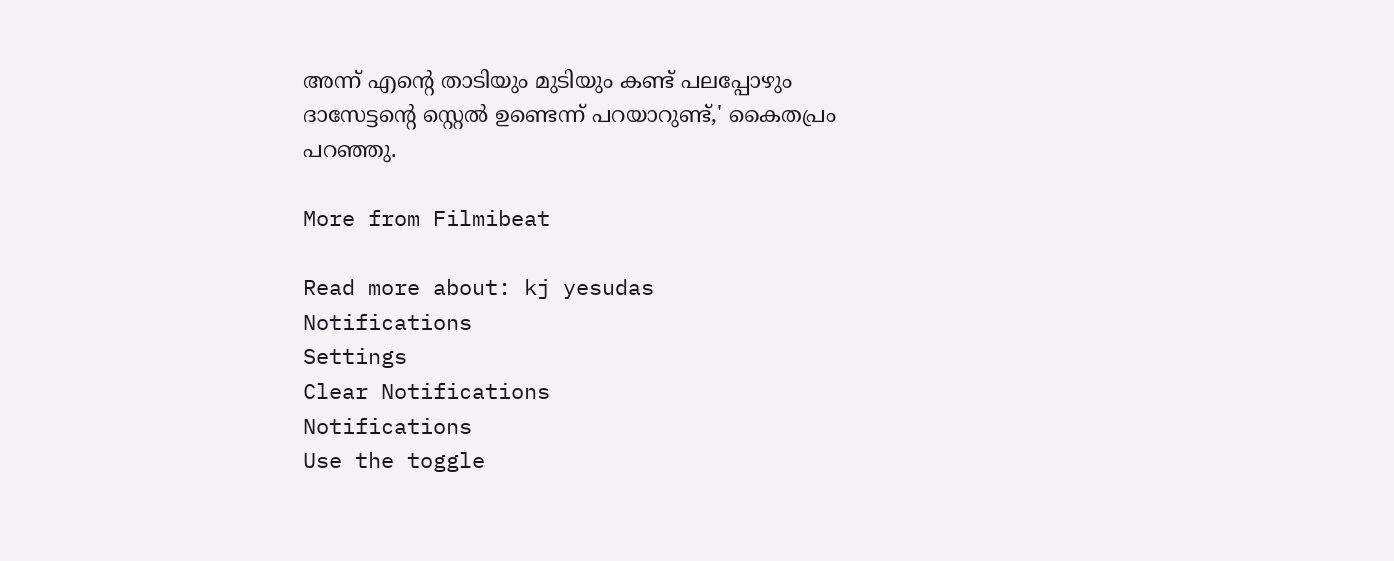അന്ന് എന്റെ താടിയും മുടിയും കണ്ട് പലപ്പോഴും ദാസേട്ടന്റെ സ്റ്റെൽ ഉണ്ടെന്ന് പറയാറുണ്ട്,' കൈതപ്രം പറഞ്ഞു.

More from Filmibeat

Read more about: kj yesudas
Notifications
Settings
Clear Notifications
Notifications
Use the toggle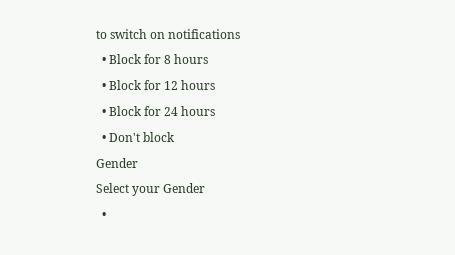to switch on notifications
  • Block for 8 hours
  • Block for 12 hours
  • Block for 24 hours
  • Don't block
Gender
Select your Gender
  •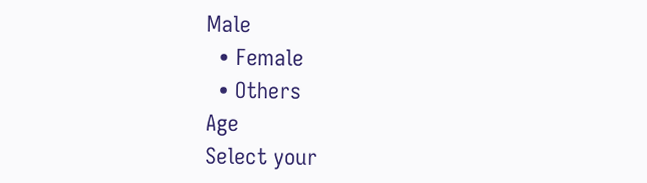Male
  • Female
  • Others
Age
Select your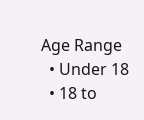Age Range
  • Under 18
  • 18 to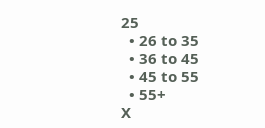25
  • 26 to 35
  • 36 to 45
  • 45 to 55
  • 55+
X